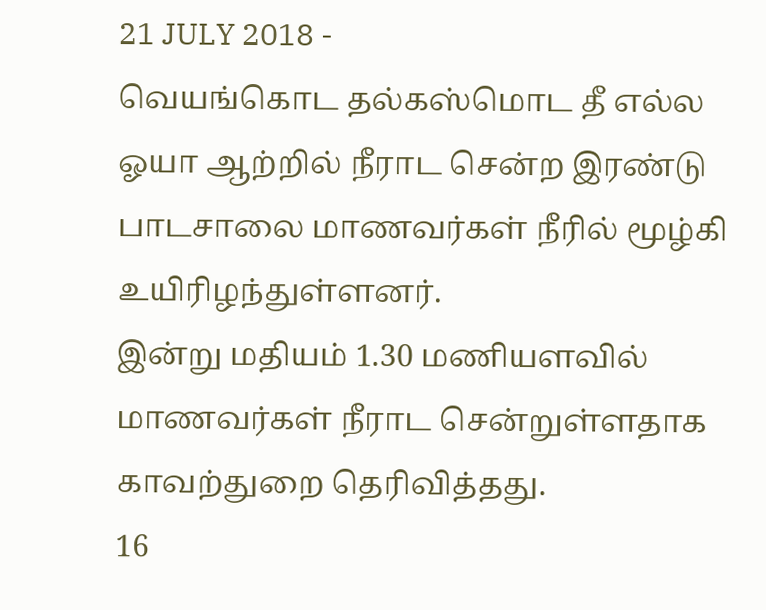21 JULY 2018 -
வெயங்கொட தல்கஸ்மொட தீ எல்ல ஓயா ஆற்றில் நீராட சென்ற இரண்டு பாடசாலை மாணவர்கள் நீரில் மூழ்கி உயிரிழந்துள்ளனர்.
இன்று மதியம் 1.30 மணியளவில் மாணவர்கள் நீராட சென்றுள்ளதாக காவற்துறை தெரிவித்தது.
16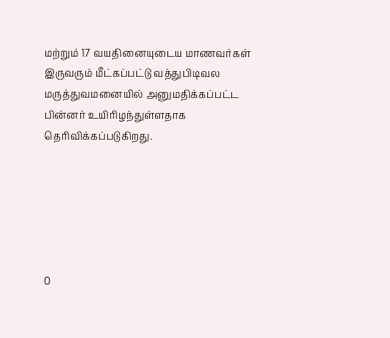மற்றும் 17 வயதினையுடைய மாணவர்கள் இருவரும் மீட்கப்பட்டு வத்துபிடிவல மருத்துவமனையில் அனுமதிக்கப்பட்ட பின்னர் உயிரிழந்துள்ளதாக தெரிவிக்கப்படுகிறது.






0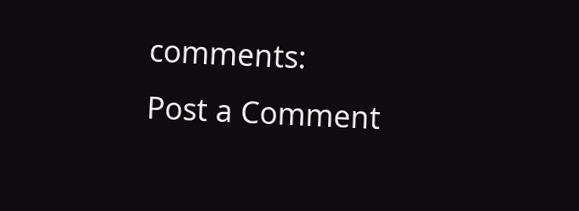comments:
Post a Comment